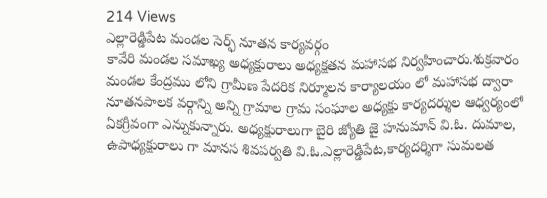214 Views
ఎల్లారెడ్డిపేట మండల సెర్ఫ్ నూతన కార్యవర్గం
కావేరి మండల సమాఖ్య అధ్యక్షురాలు అధ్యక్షతన మహాసభ నిర్వహించారు.శుక్రవారం మండల కేంద్రము లోని గ్రామీణ పేదరిక నిర్మూలన కార్యాలయం లో మహాసభ ద్వారా నూతనపాలక వర్గాన్ని అన్ని గ్రామాల గ్రామ సంఘాల అధ్యక్షు కార్యదర్శుల ఆధ్వర్యంలో ఏకగ్రీవంగా ఎన్నుకున్నారు. అధ్యక్షురాలుగా బైరి జ్యోతి జై హనుమాన్ వి.ఓ. దుమాల, ఉపాధ్యక్షురాలు గా మానస శివపర్వతి వి.ఓ.ఎల్లారెడ్డిపేట,కార్యదర్శిగా సుమలత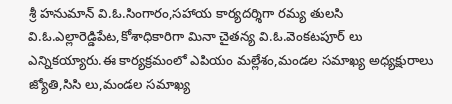శ్రీ హనుమాన్ వి.ఓ.సింగారం,సహాయ కార్యదర్శిగా రమ్య తులసి వి.ఓ.ఎల్లారెడ్డిపేట,కోశాధికారిగా మినా చైతన్య వి.ఓ.వెంకటపూర్ లు ఎన్నికయ్యారు.ఈ కార్యక్రమంలో ఎపియం మల్లేశం,మండల సమాఖ్య అధ్యక్షురాలు జ్యోతి,సిసి లు,మండల సమాఖ్య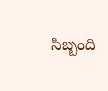సిబ్బంది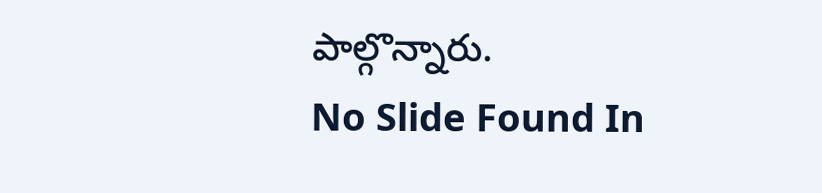పాల్గొన్నారు.
No Slide Found In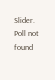Slider.
Poll not found